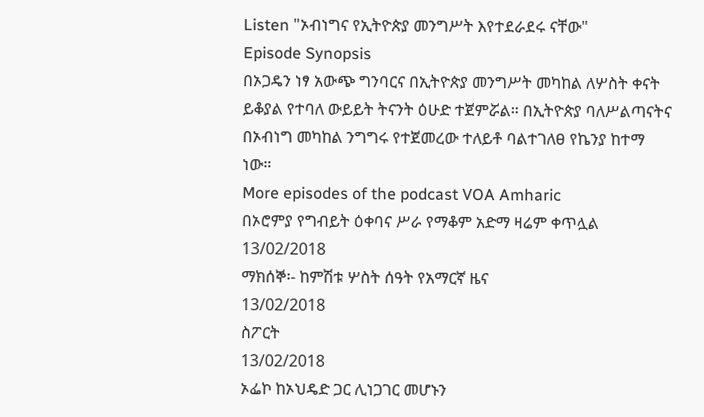Listen "ኦብነግና የኢትዮጵያ መንግሥት እየተደራደሩ ናቸው"
Episode Synopsis
በኦጋዴን ነፃ አውጭ ግንባርና በኢትዮጵያ መንግሥት መካከል ለሦስት ቀናት ይቆያል የተባለ ውይይት ትናንት ዕሁድ ተጀምሯል። በኢትዮጵያ ባለሥልጣናትና በኦብነግ መካከል ንግግሩ የተጀመረው ተለይቶ ባልተገለፀ የኬንያ ከተማ ነው።
More episodes of the podcast VOA Amharic
በኦሮምያ የግብይት ዕቀባና ሥራ የማቆም አድማ ዛሬም ቀጥሏል
13/02/2018
ማክሰኞ፡- ከምሽቱ ሦስት ሰዓት የአማርኛ ዜና
13/02/2018
ስፖርት
13/02/2018
ኦፌኮ ከኦህዴድ ጋር ሊነጋገር መሆኑን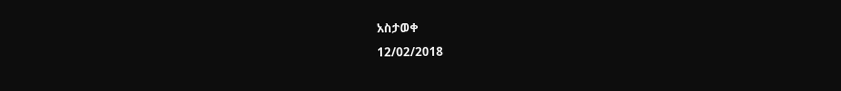አስታወቀ
12/02/2018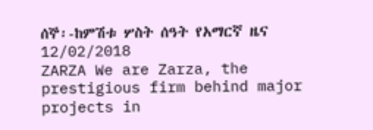ሰኞ፡-ከምሽቱ ሦስት ሰዓት የአማርኛ ዜና
12/02/2018
ZARZA We are Zarza, the prestigious firm behind major projects in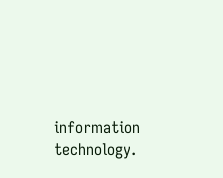information technology.